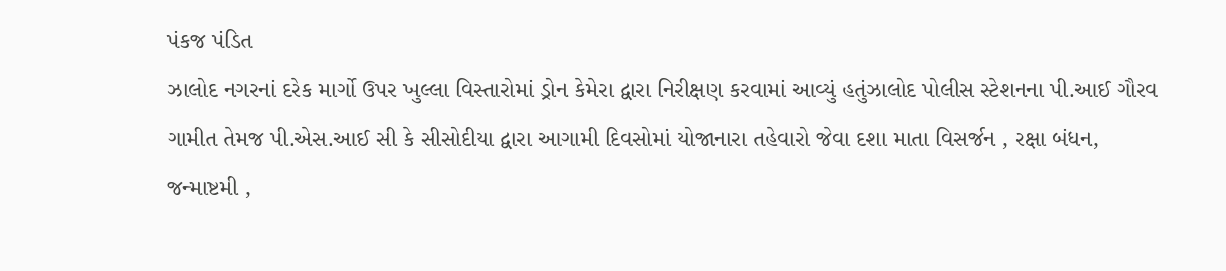પંકજ પંડિત
ઝાલોદ નગરનાં દરેક માર્ગો ઉપર ખુલ્લા વિસ્તારોમાં ડ્રોન કેમેરા દ્વારા નિરીક્ષણ કરવામાં આવ્યું હતુંઝાલોદ પોલીસ સ્ટેશનના પી.આઈ ગૌરવ ગામીત તેમજ પી.એસ.આઈ સી કે સીસોદીયા દ્વારા આગામી દિવસોમાં યોજાનારા તહેવારો જેવા દશા માતા વિસર્જન , રક્ષા બંધન, જન્માષ્ટમી ,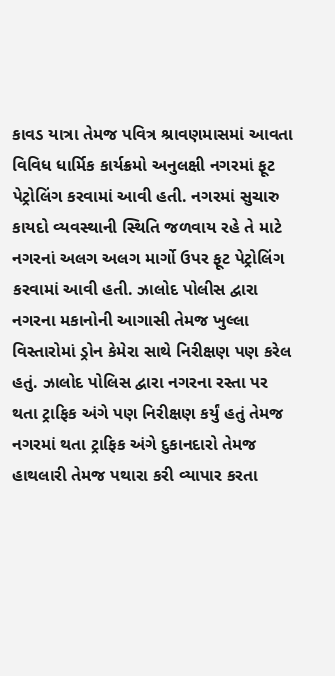કાવડ યાત્રા તેમજ પવિત્ર શ્રાવણમાસમાં આવતા વિવિધ ધાર્મિક કાર્યક્રમો અનુલક્ષી નગરમાં ફૂટ પેટ્રોલિંગ કરવામાં આવી હતી. નગરમાં સુચારુ કાયદો વ્યવસ્થાની સ્થિતિ જળવાય રહે તે માટે નગરનાં અલગ અલગ માર્ગો ઉપર ફૂટ પેટ્રોલિંગ કરવામાં આવી હતી. ઝાલોદ પોલીસ દ્વારા નગરના મકાનોની આગાસી તેમજ ખુલ્લા વિસ્તારોમાં ડ્રોન કેમેરા સાથે નિરીક્ષણ પણ કરેલ હતું. ઝાલોદ પોલિસ દ્વારા નગરના રસ્તા પર થતા ટ્રાફિક અંગે પણ નિરીક્ષણ કર્યું હતું તેમજ નગરમાં થતા ટ્રાફિક અંગે દુકાનદારો તેમજ હાથલારી તેમજ પથારા કરી વ્યાપાર કરતા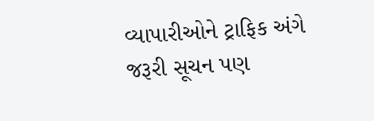વ્યાપારીઓને ટ્રાફિક અંગે જરૂરી સૂચન પણ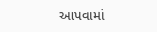આપવામાં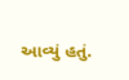આવ્યું હતું.